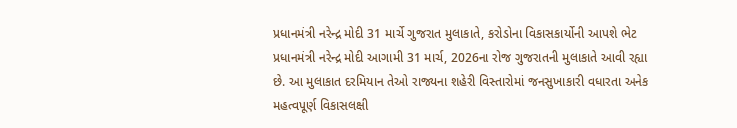પ્રધાનમંત્રી નરેન્દ્ર મોદી 31 માર્ચે ગુજરાત મુલાકાતે, કરોડોના વિકાસકાર્યોની આપશે ભેટ
પ્રધાનમંત્રી નરેન્દ્ર મોદી આગામી 31 માર્ચ, 2026ના રોજ ગુજરાતની મુલાકાતે આવી રહ્યા છે. આ મુલાકાત દરમિયાન તેઓ રાજ્યના શહેરી વિસ્તારોમાં જનસુખાકારી વધારતા અનેક મહત્વપૂર્ણ વિકાસલક્ષી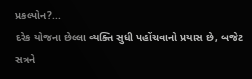પ્રકલ્પોન?...
દરેક યોજના છેલ્લા વ્યક્તિ સુધી પહોંચવાનો પ્રયાસ છે, બજેટ સત્રને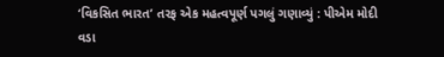‘વિકસિત ભારત’ તરફ એક મહત્વપૂર્ણ પગલું ગણાવ્યું : પીએમ મોદી
વડા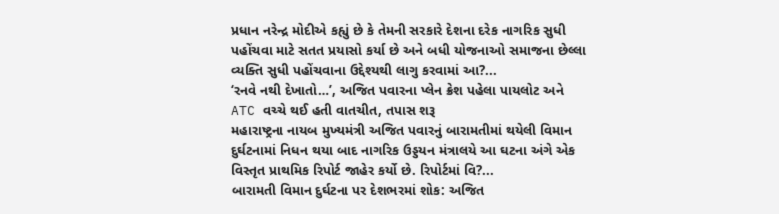પ્રધાન નરેન્દ્ર મોદીએ કહ્યું છે કે તેમની સરકારે દેશના દરેક નાગરિક સુધી પહોંચવા માટે સતત પ્રયાસો કર્યા છે અને બધી યોજનાઓ સમાજના છેલ્લા વ્યક્તિ સુધી પહોંચવાના ઉદ્દેશ્યથી લાગુ કરવામાં આ?...
‘રનવે નથી દેખાતો…’, અજિત પવારના પ્લેન ક્રેશ પહેલા પાયલોટ અને ATC વચ્ચે થઈ હતી વાતચીત, તપાસ શરૂ
મહારાષ્ટ્રના નાયબ મુખ્યમંત્રી અજિત પવારનું બારામતીમાં થયેલી વિમાન દુર્ઘટનામાં નિધન થયા બાદ નાગરિક ઉડ્ડયન મંત્રાલયે આ ઘટના અંગે એક વિસ્તૃત પ્રાથમિક રિપોર્ટ જાહેર કર્યો છે. રિપોર્ટમાં વિ?...
બારામતી વિમાન દુર્ઘટના પર દેશભરમાં શોક: અજિત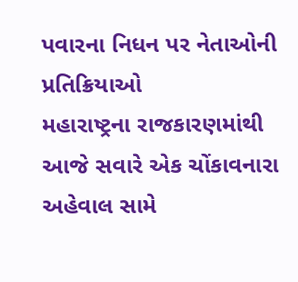પવારના નિધન પર નેતાઓની પ્રતિક્રિયાઓ
મહારાષ્ટ્રના રાજકારણમાંથી આજે સવારે એક ચોંકાવનારા અહેવાલ સામે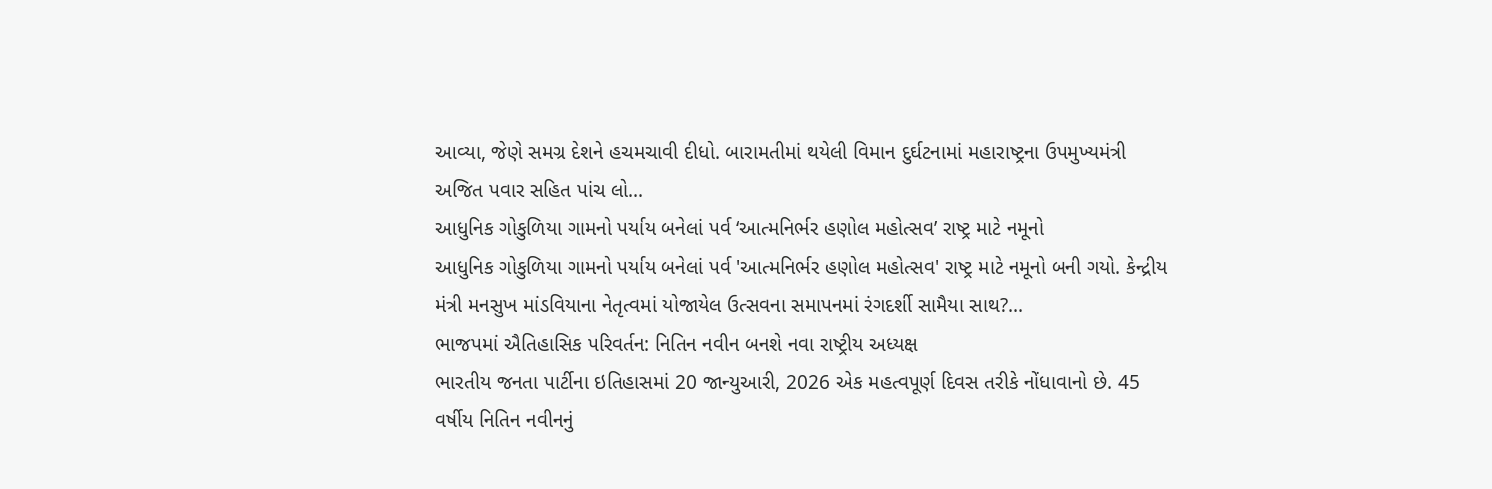આવ્યા, જેણે સમગ્ર દેશને હચમચાવી દીધો. બારામતીમાં થયેલી વિમાન દુર્ઘટનામાં મહારાષ્ટ્રના ઉપમુખ્યમંત્રી અજિત પવાર સહિત પાંચ લો...
આધુનિક ગોકુળિયા ગામનો પર્યાય બનેલાં પર્વ ‘આત્મનિર્ભર હણોલ મહોત્સવ’ રાષ્ટ્ર માટે નમૂનો
આધુનિક ગોકુળિયા ગામનો પર્યાય બનેલાં પર્વ 'આત્મનિર્ભર હણોલ મહોત્સવ' રાષ્ટ્ર માટે નમૂનો બની ગયો. કેન્દ્રીય મંત્રી મનસુખ માંડવિયાના નેતૃત્વમાં યોજાયેલ ઉત્સવના સમાપનમાં રંગદર્શી સામૈયા સાથ?...
ભાજપમાં ઐતિહાસિક પરિવર્તન: નિતિન નવીન બનશે નવા રાષ્ટ્રીય અધ્યક્ષ
ભારતીય જનતા પાર્ટીના ઇતિહાસમાં 20 જાન્યુઆરી, 2026 એક મહત્વપૂર્ણ દિવસ તરીકે નોંધાવાનો છે. 45 વર્ષીય નિતિન નવીનનું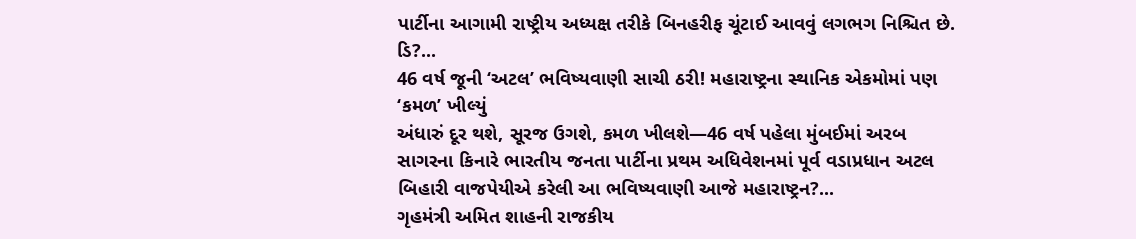પાર્ટીના આગામી રાષ્ટ્રીય અધ્યક્ષ તરીકે બિનહરીફ ચૂંટાઈ આવવું લગભગ નિશ્ચિત છે. ડિ?...
46 વર્ષ જૂની ‘અટલ’ ભવિષ્યવાણી સાચી ઠરી! મહારાષ્ટ્રના સ્થાનિક એકમોમાં પણ ‘કમળ’ ખીલ્યું
અંધારું દૂર થશે, સૂરજ ઉગશે, કમળ ખીલશે—46 વર્ષ પહેલા મુંબઈમાં અરબ સાગરના કિનારે ભારતીય જનતા પાર્ટીના પ્રથમ અધિવેશનમાં પૂર્વ વડાપ્રધાન અટલ બિહારી વાજપેયીએ કરેલી આ ભવિષ્યવાણી આજે મહારાષ્ટ્રન?...
ગૃહમંત્રી અમિત શાહની રાજકીય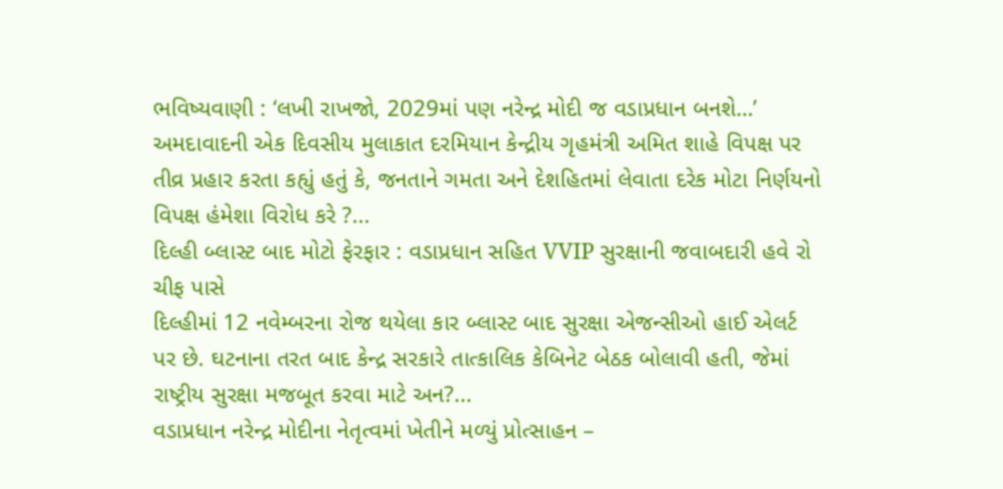ભવિષ્યવાણી : ‘લખી રાખજો, 2029માં પણ નરેન્દ્ર મોદી જ વડાપ્રધાન બનશે…’
અમદાવાદની એક દિવસીય મુલાકાત દરમિયાન કેન્દ્રીય ગૃહમંત્રી અમિત શાહે વિપક્ષ પર તીવ્ર પ્રહાર કરતા કહ્યું હતું કે, જનતાને ગમતા અને દેશહિતમાં લેવાતા દરેક મોટા નિર્ણયનો વિપક્ષ હંમેશા વિરોધ કરે ?...
દિલ્હી બ્લાસ્ટ બાદ મોટો ફેરફાર : વડાપ્રધાન સહિત VVIP સુરક્ષાની જવાબદારી હવે રો ચીફ પાસે
દિલ્હીમાં 12 નવેમ્બરના રોજ થયેલા કાર બ્લાસ્ટ બાદ સુરક્ષા એજન્સીઓ હાઈ એલર્ટ પર છે. ઘટનાના તરત બાદ કેન્દ્ર સરકારે તાત્કાલિક કેબિનેટ બેઠક બોલાવી હતી, જેમાં રાષ્ટ્રીય સુરક્ષા મજબૂત કરવા માટે અન?...
વડાપ્રધાન નરેન્દ્ર મોદીના નેતૃત્વમાં ખેતીને મળ્યું પ્રોત્સાહન –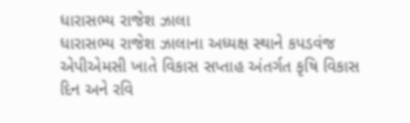ધારાસભ્ય રાજેશ ઝાલા
ધારાસભ્ય રાજેશ ઝાલાના અધ્યક્ષ સ્થાને કપડવંજ એપીએમસી ખાતે વિકાસ સપ્તાહ અંતર્ગત કૃષિ વિકાસ દિન અને રવિ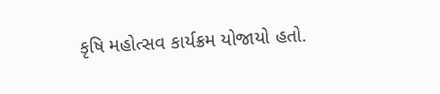કૃષિ મહોત્સવ કાર્યક્રમ યોજાયો હતો.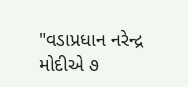"વડાપ્રધાન નરેન્દ્ર મોદીએ ૭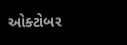ઓક્ટોબર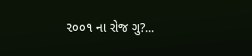૨૦૦૧ ના રોજ ગુ?...